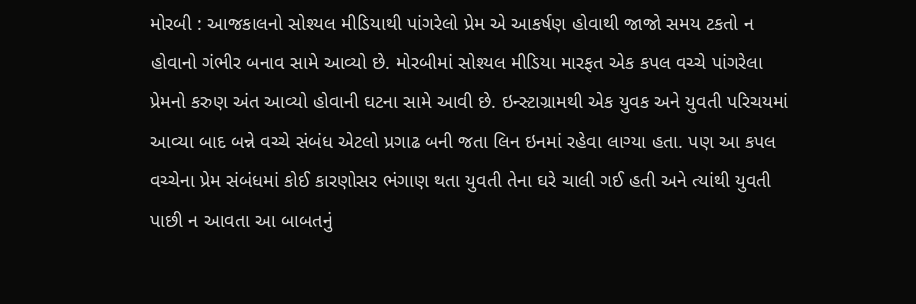મોરબી : આજકાલનો સોશ્યલ મીડિયાથી પાંગરેલો પ્રેમ એ આકર્ષણ હોવાથી જાજો સમય ટકતો ન હોવાનો ગંભીર બનાવ સામે આવ્યો છે. મોરબીમાં સોશ્યલ મીડિયા મારફત એક કપલ વચ્ચે પાંગરેલા પ્રેમનો કરુણ અંત આવ્યો હોવાની ઘટના સામે આવી છે. ઇન્સ્ટાગ્રામથી એક યુવક અને યુવતી પરિચયમાં આવ્યા બાદ બન્ને વચ્ચે સંબંધ એટલો પ્રગાઢ બની જતા લિન ઇનમાં રહેવા લાગ્યા હતા. પણ આ કપલ વચ્ચેના પ્રેમ સંબંધમાં કોઈ કારણોસર ભંગાણ થતા યુવતી તેના ઘરે ચાલી ગઈ હતી અને ત્યાંથી યુવતી પાછી ન આવતા આ બાબતનું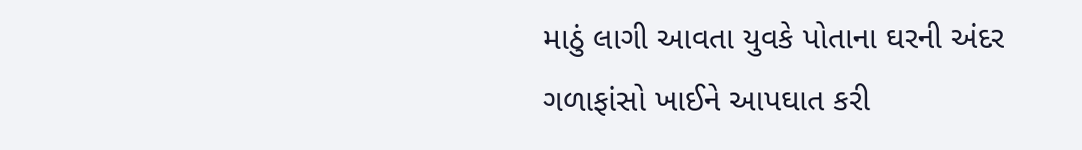માઠું લાગી આવતા યુવકે પોતાના ઘરની અંદર ગળાફાંસો ખાઈને આપઘાત કરી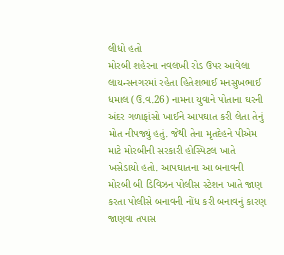લીધો હતો
મોરબી શહેરના નવલખી રોડ ઉપર આવેલા લાયન્સનગરમાં રહેતા હિતેશભાઈ મનસુખભાઈ ધમાલ (ઉ.વ.26) નામના યુવાને પોતાના ઘરની અંદર ગળાફાંસો ખાઈને આપઘાત કરી લેતા તેનું મોત નીપજ્યું હતું. જેથી તેના મૃતદેહને પીએમ માટે મોરબીની સરકારી હોસ્પિટલ ખાતે ખસેડાયો હતો. આપઘાતના આ બનાવની મોરબી બી ડિવિઝન પોલીસ સ્ટેશન ખાતે જાણ કરતા પોલીસે બનાવની નોંધ કરી બનાવનું કારણ જાણવા તપાસ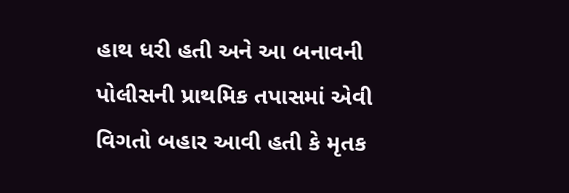હાથ ધરી હતી અને આ બનાવની પોલીસની પ્રાથમિક તપાસમાં એવી વિગતો બહાર આવી હતી કે મૃતક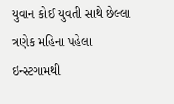યુવાન કોઈ યુવતી સાથે છેલ્લા ત્રણેક મહિના પહેલા ઇન્સ્ટગામથી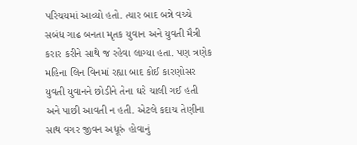પરિચયમાં આવ્યો હતો. ત્યાર બાદ બન્ને વચ્ચે સબંધ ગાઢ બનતા મૃતક યુવાન અને યુવતી મૈત્રી કરાર કરીને સાથે જ રહેવા લાગ્યા હતા. પણ ત્રણેક મહિના લિન વિનમાં રહ્યા બાદ કોઈ કારણોસર યુવતી યુવાનને છોડીને તેના ઘરે ચાલી ગઈ હતી અને પાછી આવતી ન હતી. એટલે કદાચ તેણીના સાથ વગર જીવન અધૂરું હોવાનું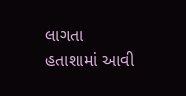લાગતા હતાશામાં આવી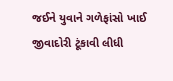જઈને યુવાને ગળેફાંસો ખાઈ જીવાદોરી ટૂંકાવી લીધી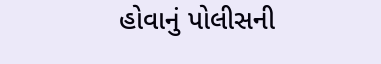હોવાનું પોલીસની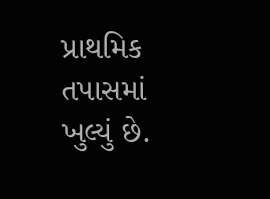પ્રાથમિક તપાસમાં ખુલ્યું છે.